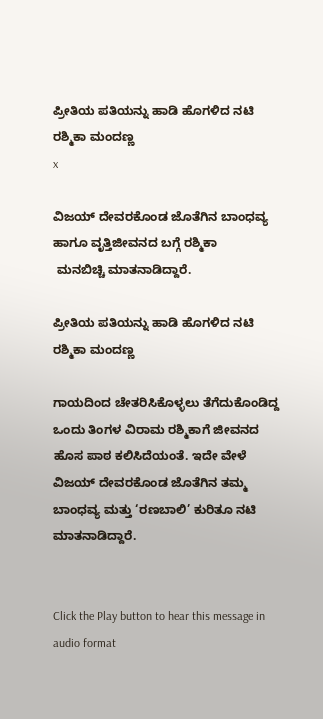ಪ್ರೀತಿಯ ಪತಿಯನ್ನು ಹಾಡಿ ಹೊಗಳಿದ ನಟಿ ರಶ್ಮಿಕಾ ಮಂದಣ್ಣ
x

ವಿಜಯ್ ದೇವರಕೊಂಡ ಜೊತೆಗಿನ ಬಾಂಧವ್ಯ ಹಾಗೂ ವೃತ್ತಿಜೀವನದ ಬಗ್ಗೆ ರಶ್ಮಿಕಾ
 ಮನಬಿಚ್ಚಿ ಮಾತನಾಡಿದ್ದಾರೆ.

ಪ್ರೀತಿಯ ಪತಿಯನ್ನು ಹಾಡಿ ಹೊಗಳಿದ ನಟಿ ರಶ್ಮಿಕಾ ಮಂದಣ್ಣ

ಗಾಯದಿಂದ ಚೇತರಿಸಿಕೊಳ್ಳಲು ತೆಗೆದುಕೊಂಡಿದ್ದ ಒಂದು ತಿಂಗಳ ವಿರಾಮ ರಶ್ಮಿಕಾಗೆ ಜೀವನದ ಹೊಸ ಪಾಠ ಕಲಿಸಿದೆಯಂತೆ. ಇದೇ ವೇಳೆ ವಿಜಯ್ ದೇವರಕೊಂಡ ಜೊತೆಗಿನ ತಮ್ಮ ಬಾಂಧವ್ಯ ಮತ್ತು ‘ರಣಬಾಲಿ’ ಕುರಿತೂ ನಟಿ ಮಾತನಾಡಿದ್ದಾರೆ.


Click the Play button to hear this message in audio format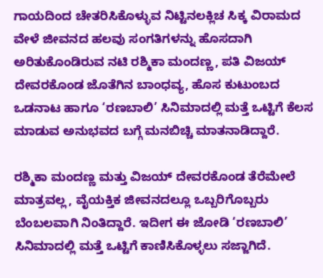ಗಾಯದಿಂದ ಚೇತರಿಸಿಕೊಳ್ಳುವ ನಿಟ್ಟಿನಲಕ್ಲಿಚ ಸಿಕ್ಕ ವಿರಾಮದ ವೇಳೆ ಜೀವನದ ಹಲವು ಸಂಗತಿಗಳನ್ನು ಹೊಸದಾಗಿ ಅರಿತುಕೊಂಡಿರುವ ನಟಿ ರಶ್ಮಿಕಾ ಮಂದಣ್ಣ, ಪತಿ ವಿಜಯ್ ದೇವರಕೊಂಡ ಜೊತೆಗಿನ ಬಾಂಧವ್ಯ, ಹೊಸ ಕುಟುಂಬದ ಒಡನಾಟ ಹಾಗೂ ‘ರಣಬಾಲಿ’ ಸಿನಿಮಾದಲ್ಲಿ ಮತ್ತೆ ಒಟ್ಟಿಗೆ ಕೆಲಸ ಮಾಡುವ ಅನುಭವದ ಬಗ್ಗೆ ಮನಬಿಚ್ಚಿ ಮಾತನಾಡಿದ್ದಾರೆ.

ರಶ್ಮಿಕಾ ಮಂದಣ್ಣ ಮತ್ತು ವಿಜಯ್ ದೇವರಕೊಂಡ ತೆರೆಮೇಲೆ ಮಾತ್ರವಲ್ಲ, ವೈಯಕ್ತಿಕ ಜೀವನದಲ್ಲೂ ಒಬ್ಬರಿಗೊಬ್ಬರು ಬೆಂಬಲವಾಗಿ ನಿಂತಿದ್ದಾರೆ. ಇದೀಗ ಈ ಜೋಡಿ ‘ರಣಬಾಲಿ’ ಸಿನಿಮಾದಲ್ಲಿ ಮತ್ತೆ ಒಟ್ಟಿಗೆ ಕಾಣಿಸಿಕೊಳ್ಳಲು ಸಜ್ಜಾಗಿದೆ.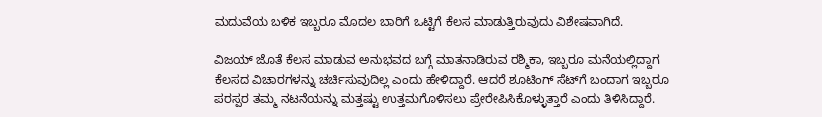ಮದುವೆಯ ಬಳಿಕ ಇಬ್ಬರೂ ಮೊದಲ ಬಾರಿಗೆ ಒಟ್ಟಿಗೆ ಕೆಲಸ ಮಾಡುತ್ತಿರುವುದು ವಿಶೇಷವಾಗಿದೆ.

ವಿಜಯ್ ಜೊತೆ ಕೆಲಸ ಮಾಡುವ ಅನುಭವದ ಬಗ್ಗೆ ಮಾತನಾಡಿರುವ ರಶ್ಮಿಕಾ, ಇಬ್ಬರೂ ಮನೆಯಲ್ಲಿದ್ದಾಗ ಕೆಲಸದ ವಿಚಾರಗಳನ್ನು ಚರ್ಚಿಸುವುದಿಲ್ಲ ಎಂದು ಹೇಳಿದ್ದಾರೆ. ಆದರೆ ಶೂಟಿಂಗ್ ಸೆಟ್‌ಗೆ ಬಂದಾಗ ಇಬ್ಬರೂ ಪರಸ್ಪರ ತಮ್ಮ ನಟನೆಯನ್ನು ಮತ್ತಷ್ಟು ಉತ್ತಮಗೊಳಿಸಲು ಪ್ರೇರೇಪಿಸಿಕೊಳ್ಳುತ್ತಾರೆ ಎಂದು ತಿಳಿಸಿದ್ದಾರೆ.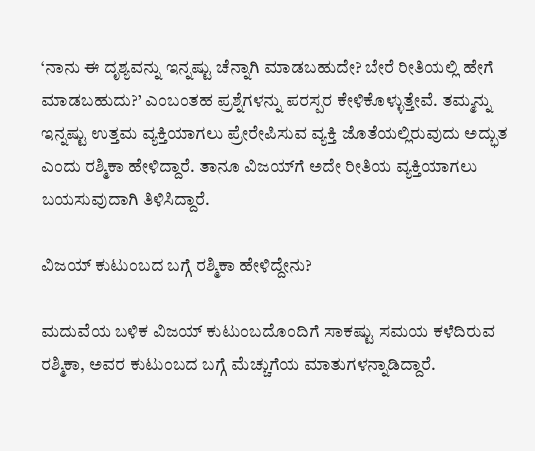‘ನಾನು ಈ ದೃಶ್ಯವನ್ನು ಇನ್ನಷ್ಟು ಚೆನ್ನಾಗಿ ಮಾಡಬಹುದೇ? ಬೇರೆ ರೀತಿಯಲ್ಲಿ ಹೇಗೆ ಮಾಡಬಹುದು?’ ಎಂಬಂತಹ ಪ್ರಶ್ನೆಗಳನ್ನು ಪರಸ್ಪರ ಕೇಳಿಕೊಳ್ಳುತ್ತೇವೆ. ತಮ್ಮನ್ನು ಇನ್ನಷ್ಟು ಉತ್ತಮ ವ್ಯಕ್ತಿಯಾಗಲು ಪ್ರೇರೇಪಿಸುವ ವ್ಯಕ್ತಿ ಜೊತೆಯಲ್ಲಿರುವುದು ಅದ್ಭುತ ಎಂದು ರಶ್ಮಿಕಾ ಹೇಳಿದ್ದಾರೆ. ತಾನೂ ವಿಜಯ್‌ಗೆ ಅದೇ ರೀತಿಯ ವ್ಯಕ್ತಿಯಾಗಲು ಬಯಸುವುದಾಗಿ ತಿಳಿಸಿದ್ದಾರೆ.

ವಿಜಯ್ ಕುಟುಂಬದ ಬಗ್ಗೆ ರಶ್ಮಿಕಾ ಹೇಳಿದ್ದೇನು?

ಮದುವೆಯ ಬಳಿಕ ವಿಜಯ್ ಕುಟುಂಬದೊಂದಿಗೆ ಸಾಕಷ್ಟು ಸಮಯ ಕಳೆದಿರುವ ರಶ್ಮಿಕಾ, ಅವರ ಕುಟುಂಬದ ಬಗ್ಗೆ ಮೆಚ್ಚುಗೆಯ ಮಾತುಗಳನ್ನಾಡಿದ್ದಾರೆ.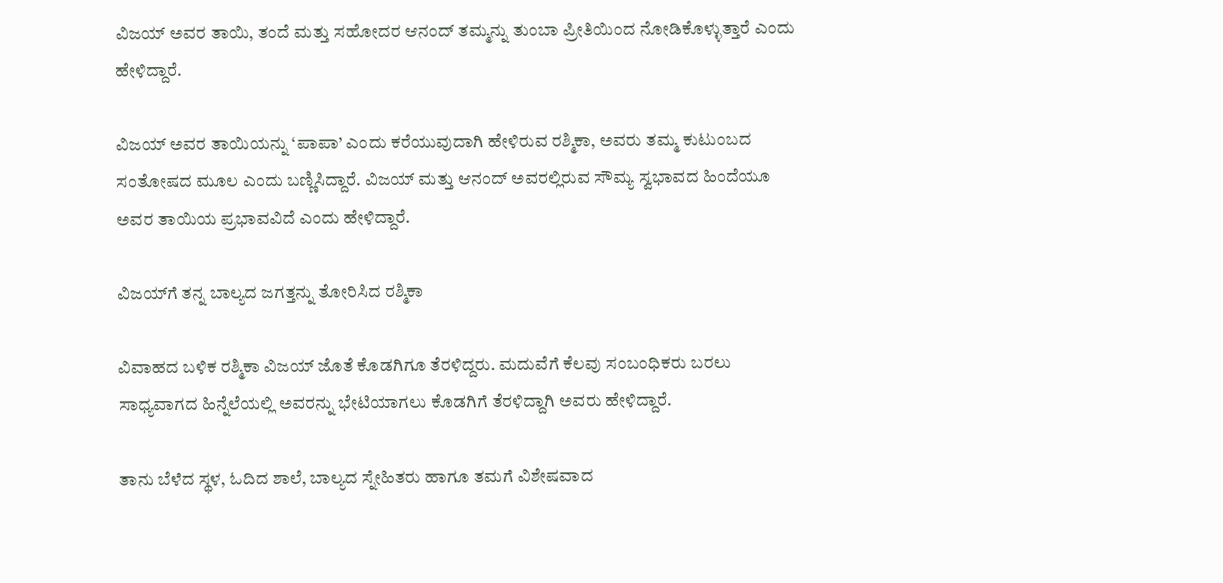ವಿಜಯ್ ಅವರ ತಾಯಿ, ತಂದೆ ಮತ್ತು ಸಹೋದರ ಆನಂದ್ ತಮ್ಮನ್ನು ತುಂಬಾ ಪ್ರೀತಿಯಿಂದ ನೋಡಿಕೊಳ್ಳುತ್ತಾರೆ ಎಂದು ಹೇಳಿದ್ದಾರೆ.

ವಿಜಯ್ ಅವರ ತಾಯಿಯನ್ನು ‘ಪಾಪಾ’ ಎಂದು ಕರೆಯುವುದಾಗಿ ಹೇಳಿರುವ ರಶ್ಮಿಕಾ, ಅವರು ತಮ್ಮ ಕುಟುಂಬದ ಸಂತೋಷದ ಮೂಲ ಎಂದು ಬಣ್ಣಿಸಿದ್ದಾರೆ. ವಿಜಯ್ ಮತ್ತು ಆನಂದ್ ಅವರಲ್ಲಿರುವ ಸೌಮ್ಯ ಸ್ವಭಾವದ ಹಿಂದೆಯೂ ಅವರ ತಾಯಿಯ ಪ್ರಭಾವವಿದೆ ಎಂದು ಹೇಳಿದ್ದಾರೆ.

ವಿಜಯ್‌ಗೆ ತನ್ನ ಬಾಲ್ಯದ ಜಗತ್ತನ್ನು ತೋರಿಸಿದ ರಶ್ಮಿಕಾ

ವಿವಾಹದ ಬಳಿಕ ರಶ್ಮಿಕಾ ವಿಜಯ್ ಜೊತೆ ಕೊಡಗಿಗೂ ತೆರಳಿದ್ದರು. ಮದುವೆಗೆ ಕೆಲವು ಸಂಬಂಧಿಕರು ಬರಲು ಸಾಧ್ಯವಾಗದ ಹಿನ್ನೆಲೆಯಲ್ಲಿ ಅವರನ್ನು ಭೇಟಿಯಾಗಲು ಕೊಡಗಿಗೆ ತೆರಳಿದ್ದಾಗಿ ಅವರು ಹೇಳಿದ್ದಾರೆ.

ತಾನು ಬೆಳೆದ ಸ್ಥಳ, ಓದಿದ ಶಾಲೆ, ಬಾಲ್ಯದ ಸ್ನೇಹಿತರು ಹಾಗೂ ತಮಗೆ ವಿಶೇಷವಾದ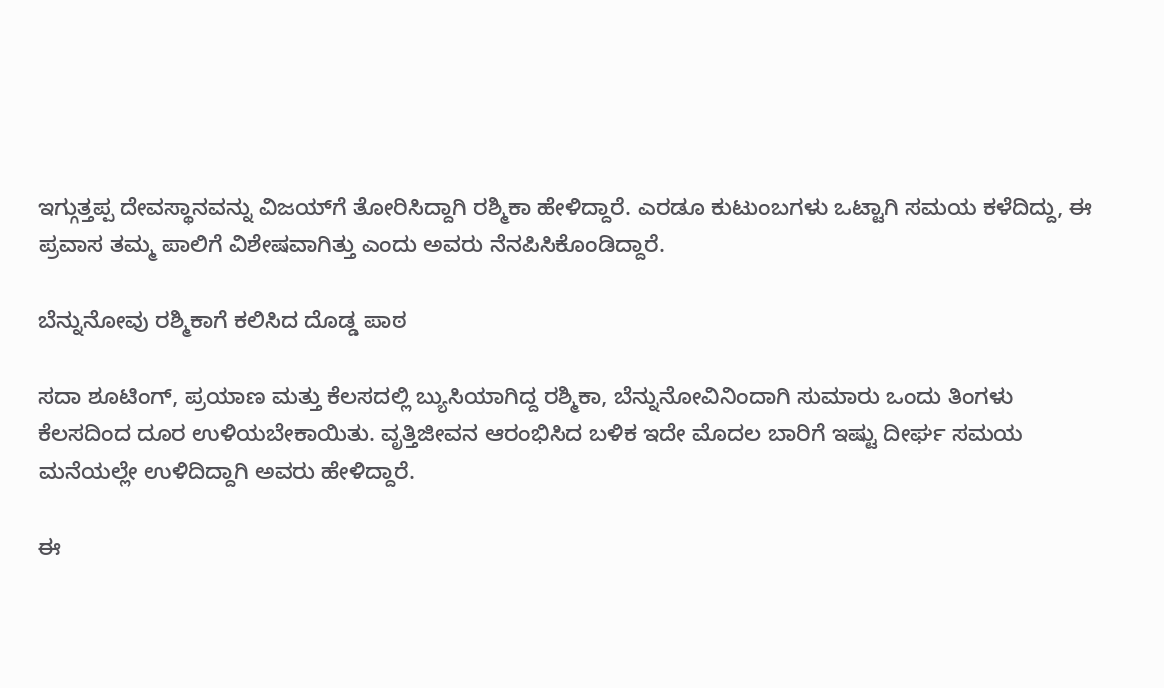ಇಗ್ಗುತ್ತಪ್ಪ ದೇವಸ್ಥಾನವನ್ನು ವಿಜಯ್‌ಗೆ ತೋರಿಸಿದ್ದಾಗಿ ರಶ್ಮಿಕಾ ಹೇಳಿದ್ದಾರೆ. ಎರಡೂ ಕುಟುಂಬಗಳು ಒಟ್ಟಾಗಿ ಸಮಯ ಕಳೆದಿದ್ದು, ಈ ಪ್ರವಾಸ ತಮ್ಮ ಪಾಲಿಗೆ ವಿಶೇಷವಾಗಿತ್ತು ಎಂದು ಅವರು ನೆನಪಿಸಿಕೊಂಡಿದ್ದಾರೆ.

ಬೆನ್ನುನೋವು ರಶ್ಮಿಕಾಗೆ ಕಲಿಸಿದ ದೊಡ್ಡ ಪಾಠ

ಸದಾ ಶೂಟಿಂಗ್, ಪ್ರಯಾಣ ಮತ್ತು ಕೆಲಸದಲ್ಲಿ ಬ್ಯುಸಿಯಾಗಿದ್ದ ರಶ್ಮಿಕಾ, ಬೆನ್ನುನೋವಿನಿಂದಾಗಿ ಸುಮಾರು ಒಂದು ತಿಂಗಳು ಕೆಲಸದಿಂದ ದೂರ ಉಳಿಯಬೇಕಾಯಿತು. ವೃತ್ತಿಜೀವನ ಆರಂಭಿಸಿದ ಬಳಿಕ ಇದೇ ಮೊದಲ ಬಾರಿಗೆ ಇಷ್ಟು ದೀರ್ಘ ಸಮಯ ಮನೆಯಲ್ಲೇ ಉಳಿದಿದ್ದಾಗಿ ಅವರು ಹೇಳಿದ್ದಾರೆ.

ಈ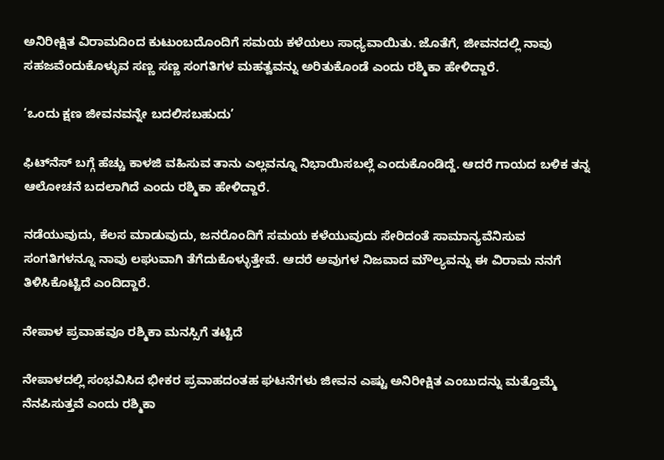ಅನಿರೀಕ್ಷಿತ ವಿರಾಮದಿಂದ ಕುಟುಂಬದೊಂದಿಗೆ ಸಮಯ ಕಳೆಯಲು ಸಾಧ್ಯವಾಯಿತು. ಜೊತೆಗೆ, ಜೀವನದಲ್ಲಿ ನಾವು ಸಹಜವೆಂದುಕೊಳ್ಳುವ ಸಣ್ಣ ಸಣ್ಣ ಸಂಗತಿಗಳ ಮಹತ್ವವನ್ನು ಅರಿತುಕೊಂಡೆ ಎಂದು ರಶ್ಮಿಕಾ ಹೇಳಿದ್ದಾರೆ.

‘ಒಂದು ಕ್ಷಣ ಜೀವನವನ್ನೇ ಬದಲಿಸಬಹುದು’

ಫಿಟ್‌ನೆಸ್ ಬಗ್ಗೆ ಹೆಚ್ಚು ಕಾಳಜಿ ವಹಿಸುವ ತಾನು ಎಲ್ಲವನ್ನೂ ನಿಭಾಯಿಸಬಲ್ಲೆ ಎಂದುಕೊಂಡಿದ್ದೆ. ಆದರೆ ಗಾಯದ ಬಳಿಕ ತನ್ನ ಆಲೋಚನೆ ಬದಲಾಗಿದೆ ಎಂದು ರಶ್ಮಿಕಾ ಹೇಳಿದ್ದಾರೆ.

ನಡೆಯುವುದು, ಕೆಲಸ ಮಾಡುವುದು, ಜನರೊಂದಿಗೆ ಸಮಯ ಕಳೆಯುವುದು ಸೇರಿದಂತೆ ಸಾಮಾನ್ಯವೆನಿಸುವ ಸಂಗತಿಗಳನ್ನೂ ನಾವು ಲಘುವಾಗಿ ತೆಗೆದುಕೊಳ್ಳುತ್ತೇವೆ. ಆದರೆ ಅವುಗಳ ನಿಜವಾದ ಮೌಲ್ಯವನ್ನು ಈ ವಿರಾಮ ನನಗೆ ತಿಳಿಸಿಕೊಟ್ಟಿದೆ ಎಂದಿದ್ದಾರೆ.

ನೇಪಾಳ ಪ್ರವಾಹವೂ ರಶ್ಮಿಕಾ ಮನಸ್ಸಿಗೆ ತಟ್ಟಿದೆ

ನೇಪಾಳದಲ್ಲಿ ಸಂಭವಿಸಿದ ಭೀಕರ ಪ್ರವಾಹದಂತಹ ಘಟನೆಗಳು ಜೀವನ ಎಷ್ಟು ಅನಿರೀಕ್ಷಿತ ಎಂಬುದನ್ನು ಮತ್ತೊಮ್ಮೆ ನೆನಪಿಸುತ್ತವೆ ಎಂದು ರಶ್ಮಿಕಾ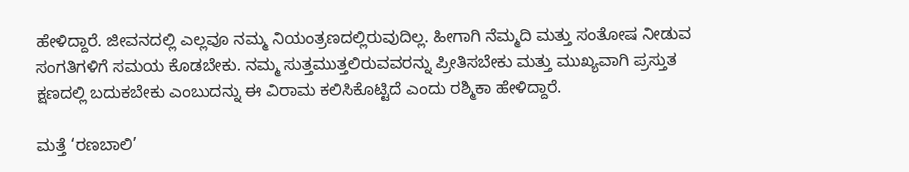ಹೇಳಿದ್ದಾರೆ. ಜೀವನದಲ್ಲಿ ಎಲ್ಲವೂ ನಮ್ಮ ನಿಯಂತ್ರಣದಲ್ಲಿರುವುದಿಲ್ಲ. ಹೀಗಾಗಿ ನೆಮ್ಮದಿ ಮತ್ತು ಸಂತೋಷ ನೀಡುವ ಸಂಗತಿಗಳಿಗೆ ಸಮಯ ಕೊಡಬೇಕು. ನಮ್ಮ ಸುತ್ತಮುತ್ತಲಿರುವವರನ್ನು ಪ್ರೀತಿಸಬೇಕು ಮತ್ತು ಮುಖ್ಯವಾಗಿ ಪ್ರಸ್ತುತ ಕ್ಷಣದಲ್ಲಿ ಬದುಕಬೇಕು ಎಂಬುದನ್ನು ಈ ವಿರಾಮ ಕಲಿಸಿಕೊಟ್ಟಿದೆ ಎಂದು ರಶ್ಮಿಕಾ ಹೇಳಿದ್ದಾರೆ.

ಮತ್ತೆ ‘ರಣಬಾಲಿ’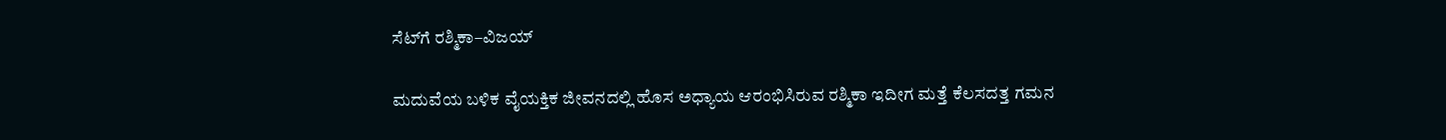ಸೆಟ್‌ಗೆ ರಶ್ಮಿಕಾ–ವಿಜಯ್

ಮದುವೆಯ ಬಳಿಕ ವೈಯಕ್ತಿಕ ಜೀವನದಲ್ಲಿ ಹೊಸ ಅಧ್ಯಾಯ ಆರಂಭಿಸಿರುವ ರಶ್ಮಿಕಾ ಇದೀಗ ಮತ್ತೆ ಕೆಲಸದತ್ತ ಗಮನ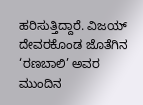ಹರಿಸುತ್ತಿದ್ದಾರೆ. ವಿಜಯ್ ದೇವರಕೊಂಡ ಜೊತೆಗಿನ ‘ರಣಬಾಲಿ’ ಅವರ ಮುಂದಿನ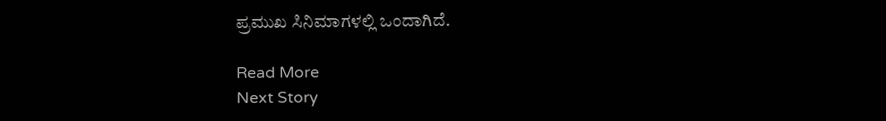ಪ್ರಮುಖ ಸಿನಿಮಾಗಳಲ್ಲಿ ಒಂದಾಗಿದೆ.

Read More
Next Story